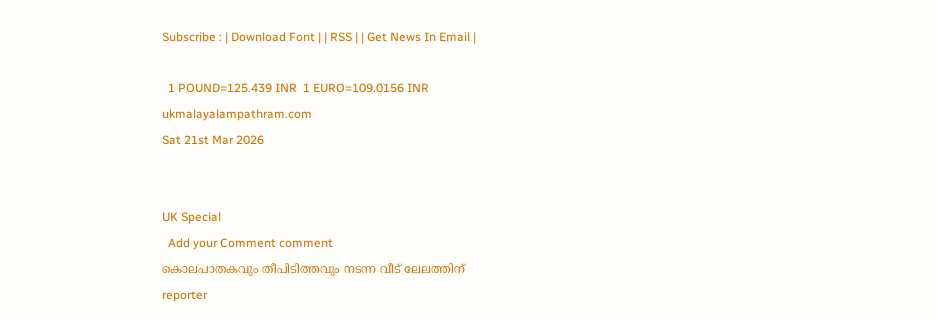Subscribe : | Download Font | | RSS | | Get News In Email |

  1 POUND=125.439 INR  1 EURO=109.0156 INR
ukmalayalampathram.com
Sat 21st Mar 2026


UK Special
  Add your Comment comment
കൊലപാതകവും തീപിടിത്തവും നടന്ന വീട് ലേലത്തിന്
reporter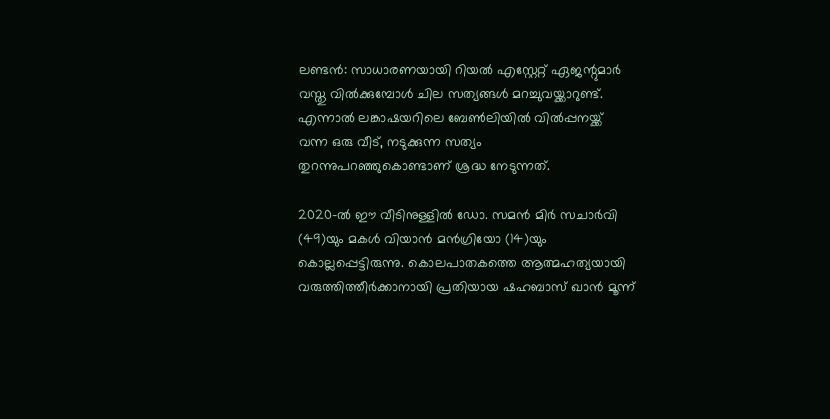ലണ്ടന്‍: സാധാരണയായി റിയല്‍ എസ്റ്റേറ്റ് ഏജന്റുമാര്‍ വസ്തു വില്‍ക്കുമ്പോള്‍ ചില സത്യങ്ങള്‍ മറച്ചുവയ്ക്കാറുണ്ട്. എന്നാല്‍ ലങ്കാഷയറിലെ ബേണ്‍ലിയില്‍ വില്‍പ്പനയ്ക്ക് വന്ന ഒരു വീട്, നടുക്കുന്ന സത്യം തുറന്നുപറഞ്ഞുകൊണ്ടാണ് ശ്രദ്ധ നേടുന്നത്.

2020-ല്‍ ഈ വീടിനുള്ളില്‍ ഡോ. സമന്‍ മിര്‍ സചാര്‍വി (49)യും മകള്‍ വിയാന്‍ മന്‍ഗ്രിയോ (14)യും കൊല്ലപ്പെട്ടിരുന്നു. കൊലപാതകത്തെ ആത്മഹത്യയായി വരുത്തിത്തീര്‍ക്കാനായി പ്രതിയായ ഷഹബാസ് ഖാന്‍ മൂന്ന്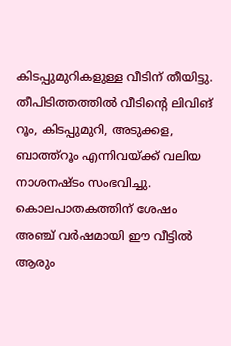കിടപ്പുമുറികളുള്ള വീടിന് തീയിട്ടു. തീപിടിത്തത്തില്‍ വീടിന്റെ ലിവിങ് റൂം, കിടപ്പുമുറി, അടുക്കള, ബാത്ത്‌റൂം എന്നിവയ്ക്ക് വലിയ നാശനഷ്ടം സംഭവിച്ചു. കൊലപാതകത്തിന് ശേഷം അഞ്ച് വര്‍ഷമായി ഈ വീട്ടില്‍ ആരും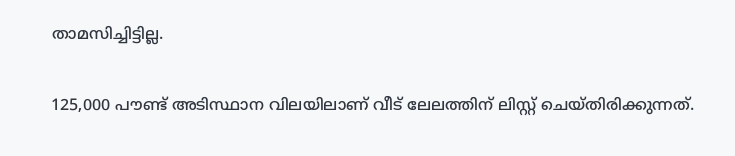താമസിച്ചിട്ടില്ല.

125,000 പൗണ്ട് അടിസ്ഥാന വിലയിലാണ് വീട് ലേലത്തിന് ലിസ്റ്റ് ചെയ്തിരിക്കുന്നത്.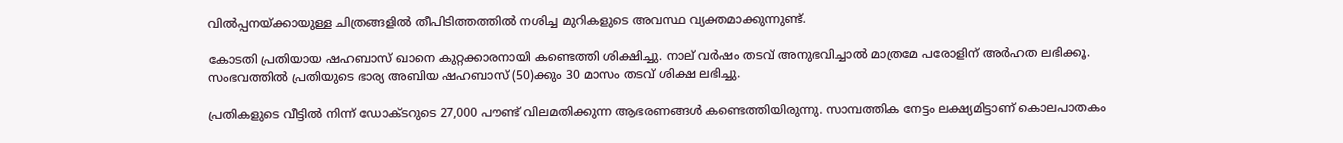വില്‍പ്പനയ്ക്കായുള്ള ചിത്രങ്ങളില്‍ തീപിടിത്തത്തില്‍ നശിച്ച മുറികളുടെ അവസ്ഥ വ്യക്തമാക്കുന്നുണ്ട്.

കോടതി പ്രതിയായ ഷഹബാസ് ഖാനെ കുറ്റക്കാരനായി കണ്ടെത്തി ശിക്ഷിച്ചു. നാല് വര്‍ഷം തടവ് അനുഭവിച്ചാല്‍ മാത്രമേ പരോളിന് അര്‍ഹത ലഭിക്കൂ. സംഭവത്തില്‍ പ്രതിയുടെ ഭാര്യ അബിയ ഷഹബാസ് (50)ക്കും 30 മാസം തടവ് ശിക്ഷ ലഭിച്ചു.

പ്രതികളുടെ വീട്ടില്‍ നിന്ന് ഡോക്ടറുടെ 27,000 പൗണ്ട് വിലമതിക്കുന്ന ആഭരണങ്ങള്‍ കണ്ടെത്തിയിരുന്നു. സാമ്പത്തിക നേട്ടം ലക്ഷ്യമിട്ടാണ് കൊലപാതകം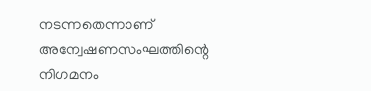നടന്നതെന്നാണ് അന്വേഷണസംഘത്തിന്റെ നിഗമനം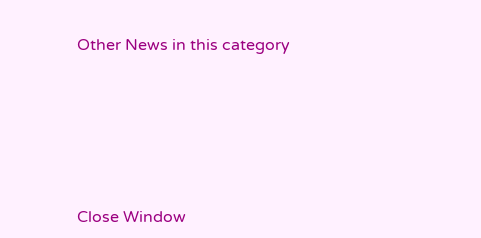Other News in this category








Close Window